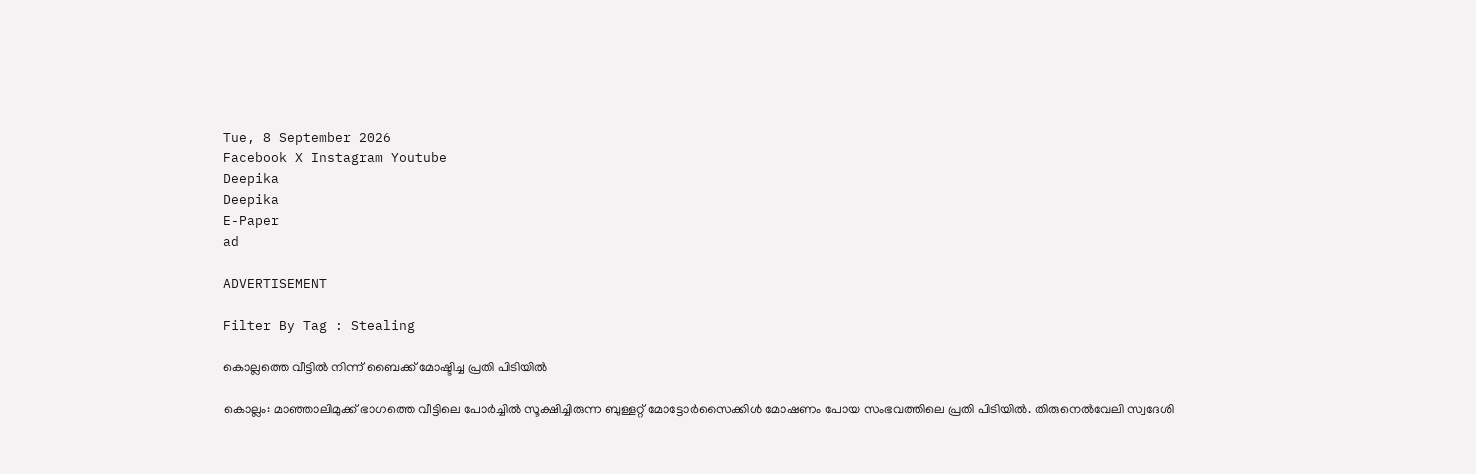Tue, 8 September 2026
Facebook X Instagram Youtube
Deepika
Deepika
E-Paper
ad

ADVERTISEMENT

Filter By Tag : Stealing

കൊല്ലത്തെ വീട്ടിൽ നിന്ന് ബൈക്ക് മോഷ്ടിച്ച പ്രതി പിടിയിൽ

കൊല്ലം: മാഞ്ഞാലിമുക്ക് ഭാഗത്തെ വീട്ടിലെ പോർച്ചിൽ സൂക്ഷിച്ചിരുന്ന ബുള്ളറ്റ് മോട്ടോർസൈക്കിൾ മോഷണം പോയ സംഭവത്തിലെ പ്രതി പിടിയിൽ. തിരുനെൽവേലി സ്വദേശി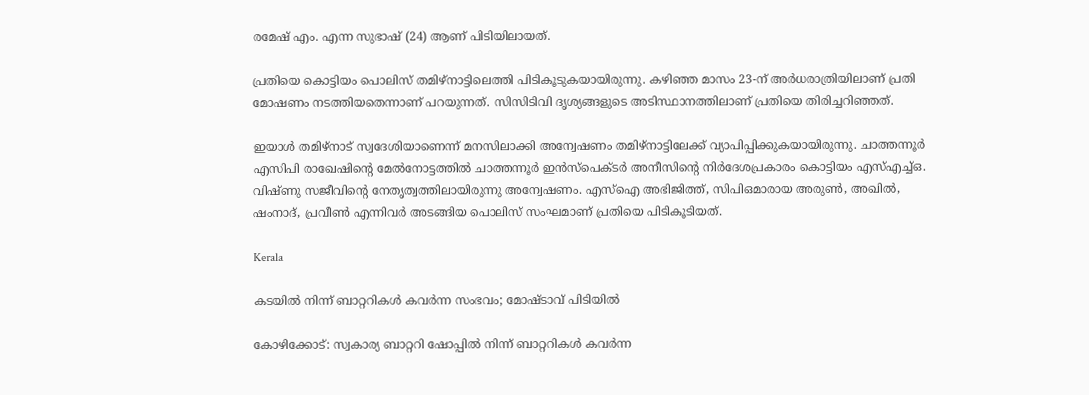രമേഷ് എം. എന്ന സുഭാഷ് (24) ആണ് പിടിയിലായത്.

പ്രതിയെ കൊട്ടിയം പൊലിസ് തമിഴ്നാട്ടിലെത്തി പിടികൂടുകയായിരുന്നു. കഴിഞ്ഞ മാസം 23-ന് അർധരാത്രിയിലാണ് പ്രതി മോഷണം നടത്തിയതെന്നാണ് പറയുന്നത്. സിസിടിവി ദൃശ്യങ്ങളുടെ അടിസ്ഥാനത്തിലാണ് പ്രതിയെ തിരിച്ചറിഞ്ഞത്.

ഇയാൾ തമിഴ്നാട് സ്വദേശിയാണെന്ന് മനസിലാക്കി അന്വേഷണം തമിഴ്നാട്ടിലേക്ക് വ്യാപിപ്പിക്കുകയായിരുന്നു. ചാത്തന്നൂർ എസിപി രാഖേഷിന്‍റെ മേൽനോട്ടത്തിൽ ചാത്തന്നൂർ ഇൻസ്പെക്ടർ അനീസിന്‍റെ നിർദേശപ്രകാരം കൊട്ടിയം എസ്എച്ച്ഒ. വിഷ്ണു സജീവിന്‍റെ നേതൃത്വത്തിലായിരുന്നു അന്വേഷണം. എസ്ഐ അഭിജിത്ത്, സിപിഒമാരായ അരുൺ, അഖിൽ, ഷംനാദ്, പ്രവീൺ എന്നിവർ അടങ്ങിയ പൊലിസ് സംഘമാണ് പ്രതിയെ പിടികൂടിയത്.

Kerala

കടയിൽ നിന്ന് ബാറ്ററികൾ കവർന്ന സംഭവം; മോഷ്ടാവ് പിടിയിൽ

കോഴിക്കോട്: സ്വകാര്യ ബാറ്ററി ഷോപ്പിൽ നിന്ന് ബാറ്ററികൾ കവർന്ന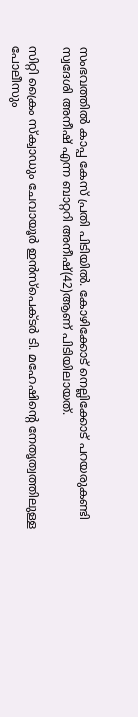സംഭവത്തിൽ കാപ്പ കേസ് പ്രതി പിടിയിൽ. കോഴിക്കോട് നെല്ലിക്കോട് പറയരുകണ്ടി സ്വദേശി അനീഷ് എന്ന ബാറ്ററി അനീഷ്(42)ആണ് പിടിയിലായത്.

സിറ്റി ക്രൈം സ്‌ക്വാഡും ചേവായൂര്‍ ഇന്‍സ്‌പെക്ടര്‍ ടി. മഹേഷിന്‍റെ നേതൃത്വത്തിലുള്ള പോലീസും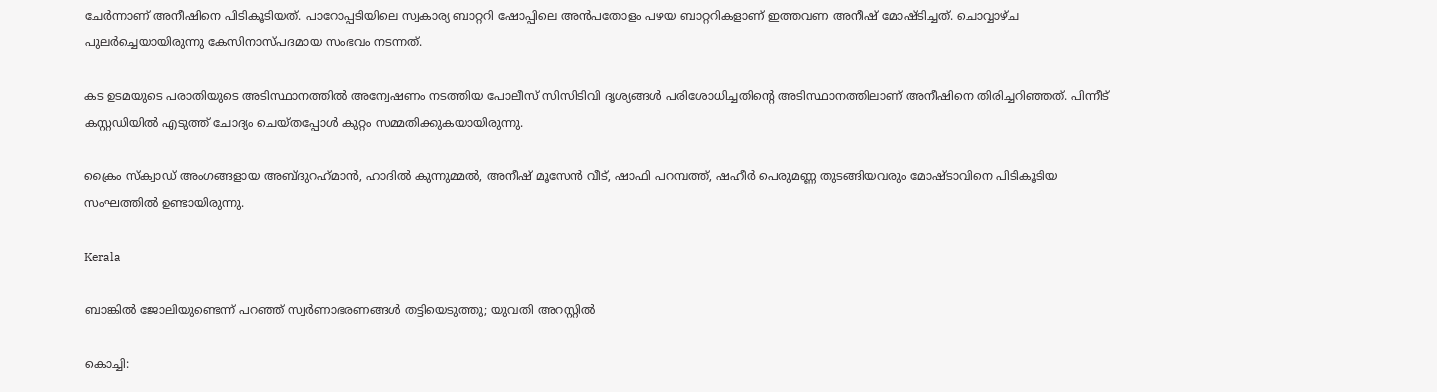ചേര്‍ന്നാണ് അനീഷിനെ പിടികൂടിയത്. പാറോപ്പടിയിലെ സ്വകാര്യ ബാറ്ററി ഷോപ്പിലെ അന്‍പതോളം പഴയ ബാറ്ററികളാണ് ഇത്തവണ അനീഷ് മോഷ്ടിച്ചത്. ചൊവ്വാഴ്ച പുലര്‍ച്ചെയായിരുന്നു കേസിനാസ്പദമായ സംഭവം നടന്നത്.

കട ഉടമയുടെ പരാതിയുടെ അടിസ്ഥാനത്തില്‍ അന്വേഷണം നടത്തിയ പോലീസ് സിസിടിവി ദൃശ്യങ്ങള്‍ പരിശോധിച്ചതിന്‍റെ അടിസ്ഥാനത്തിലാണ് അനീഷിനെ തിരിച്ചറിഞ്ഞത്. പിന്നീട് കസ്റ്റഡിയില്‍ എടുത്ത് ചോദ്യം ചെയ്തപ്പോള്‍ കുറ്റം സമ്മതിക്കുകയായിരുന്നു.

ക്രൈം സ്‌ക്വാഡ് അംഗങ്ങളായ അബ്ദുറഹ്‌മാന്‍, ഹാദില്‍ കുന്നുമ്മല്‍, അനീഷ് മൂസേന്‍ വീട്, ഷാഫി പറമ്പത്ത്, ഷഹീര്‍ പെരുമണ്ണ തുടങ്ങിയവരും മോഷ്ടാവിനെ പിടികൂടിയ സംഘത്തില്‍ ഉണ്ടായിരുന്നു.

Kerala

ബാങ്കിൽ ജോലിയുണ്ടെന്ന് പറഞ്ഞ് സ്വർണാഭരണങ്ങൾ തട്ടിയെടുത്തു; യുവതി അറസ്റ്റിൽ

കൊച്ചി: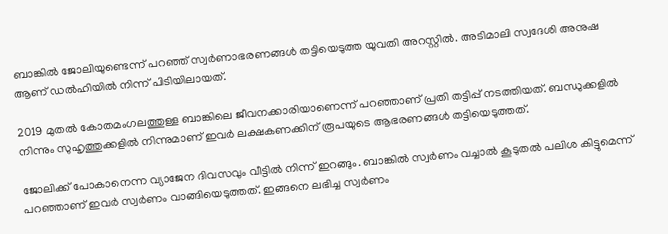ബാങ്കിൽ ജോലിയുണ്ടെന്ന് പറഞ്ഞ് സ്വർണാഭരണങ്ങൾ തട്ടിയെടുത്ത യുവതി അറസ്റ്റിൽ. അടിമാലി സ്വദേശി അനുഷ ആണ് ഡൽഹിയിൽ നിന്ന് പിടിയിലായത്.

2019 മുതൽ കോതമംഗലത്തുള്ള ബാങ്കിലെ ജീവനക്കാരിയാണെന്ന് പറഞ്ഞാണ് പ്രതി തട്ടിപ്പ് നടത്തിയത്. ബന്ധുക്കളിൽ നിന്നും സുഹൃത്തുക്കളിൽ നിന്നുമാണ് ഇവർ ലക്ഷകണക്കിന് രൂപയുടെ ആഭരണങ്ങൾ തട്ടിയെടുത്തത്.

ജോലിക്ക് പോകാനെന്ന വ്യാജേന ദിവസവും വീട്ടിൽ നിന്ന് ഇറങ്ങും. ബാങ്കിൽ സ്വർണം വച്ചാൽ കൂടുതൽ പലിശ കിട്ടുമെന്ന് പറഞ്ഞാണ് ഇവർ സ്വർണം വാങ്ങിയെടുത്തത്. ഇങ്ങനെ ലഭിച്ച സ്വർണം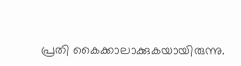പ്രതി കൈക്കാലാക്കുകയായിരുന്നു.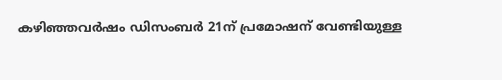കഴിഞ്ഞവർഷം ഡിസംബർ 21ന് പ്രമോഷന് വേണ്ടിയുള്ള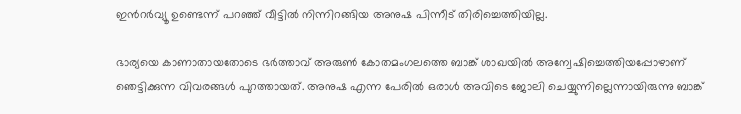ഇന്‍റർവ്യൂ ഉണ്ടെന്ന് പറഞ്ഞ് വീട്ടിൽ നിന്നിറങ്ങിയ അനുഷ പിന്നീട് തിരിച്ചെത്തിയില്ല.

ഭാര്യയെ കാണാതായതോടെ ഭർത്താവ് അരുൺ കോതമംഗലത്തെ ബാങ്ക് ശാഖയിൽ അന്വേഷിച്ചെത്തിയപ്പോഴാണ് ഞെട്ടിക്കുന്ന വിവരങ്ങൾ പുറത്തായത്. അനുഷ എന്ന പേരിൽ ഒരാൾ അവിടെ ജോലി ചെയ്യുന്നില്ലെന്നായിരുന്നു ബാങ്ക്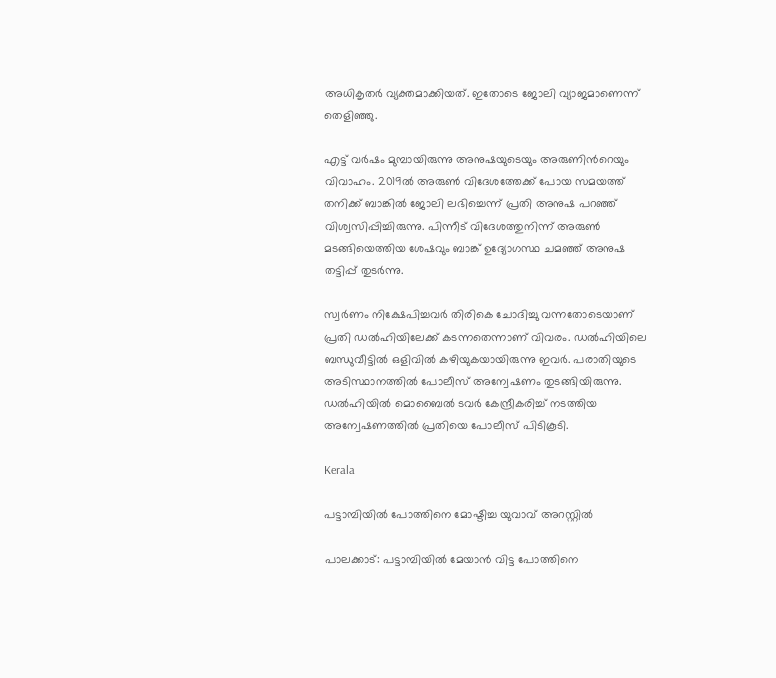അധികൃതർ വ്യക്തമാക്കിയത്. ഇതോടെ ജോലി വ്യാജമാണെന്ന് തെളിഞ്ഞു.

എട്ട് വർഷം മുമ്പായിരുന്നു അനുഷയുടെയും അരുണിന്‍റെയും വിവാഹം. 2019ൽ അരുൺ വിദേശത്തേക്ക് പോയ സമയത്ത് തനിക്ക് ബാങ്കിൽ ജോലി ലഭിച്ചെന്ന് പ്രതി അനുഷ പറഞ്ഞ് വിശ്വസിപ്പിച്ചിരുന്നു. പിന്നീട് വിദേശത്തുനിന്ന് അരുൺ മടങ്ങിയെത്തിയ ശേഷവും ബാങ്ക് ഉദ്യോഗസ്ഥ ചമഞ്ഞ് അനുഷ തട്ടിപ്പ് തുടർന്നു.

സ്വർണം നിക്ഷേപിച്ചവർ തിരികെ ചോദിച്ചു വന്നതോടെയാണ് പ്രതി ഡൽഹിയിലേക്ക് കടന്നതെന്നാണ് വിവരം. ഡൽഹിയിലെ ബന്ധുവീട്ടിൽ ഒളിവിൽ കഴിയുകയായിരുന്നു ഇവർ. പരാതിയുടെ അടിസ്ഥാനത്തിൽ പോലീസ് അന്വേഷണം തുടങ്ങിയിരുന്നു. ഡൽഹിയിൽ മൊബൈൽ ടവർ കേന്ദ്രീകരിച്ച് നടത്തിയ അന്വേഷണത്തിൽ പ്രതിയെ പോലീസ് പിടികൂടി.

Kerala

പട്ടാമ്പിയില്‍ പോത്തിനെ മോഷ്ടിച്ച യുവാവ് അറസ്റ്റിൽ‌

പാലക്കാട്: പട്ടാമ്പിയില്‍ മേയാന്‍ വിട്ട പോത്തിനെ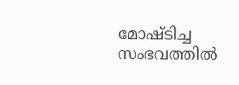മോഷ്ടിച്ച സംഭവത്തിൽ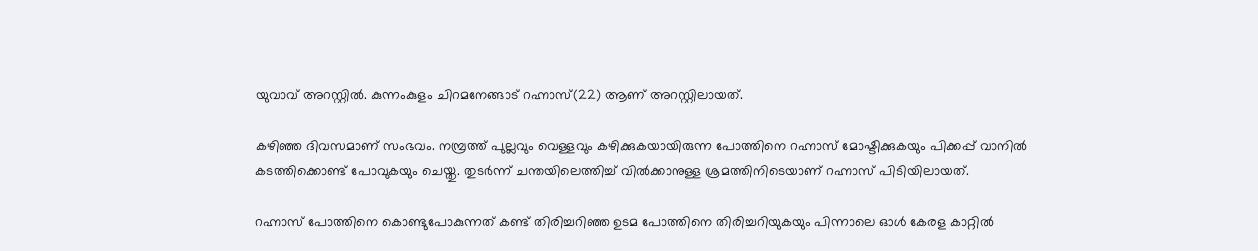യുവാവ് അറസ്റ്റിൽ. കുന്നംകുളം ചിറമനേങ്ങാട് റഹ്നാസ്(22) ആണ് അറസ്റ്റിലായത്.

കഴിഞ്ഞ ദിവസമാണ് സംഭവം. നമ്പ്രത്ത് പുല്ലവും വെള്ളവും കഴിക്കുകയായിരുന്ന പോത്തിനെ റഹ്നാസ് മോഷ്ടിക്കുകയും പിക്കപ്പ് വാനിൽ കടത്തിക്കൊണ്ട് പോവുകയും ചെയ്തു. തുടർന്ന് ചന്തയിലെത്തിച്ച് വിൽക്കാനുള്ള ശ്രമത്തിനിടെയാണ് റഹ്നാസ് പിടിയിലായത്.

റഹ്നാസ് പോത്തിനെ കൊണ്ടുപോകുന്നത് കണ്ട് തിരിച്ചറിഞ്ഞ ഉടമ പോത്തിനെ തിരിച്ചറിയുകയും പിന്നാലെ ഓള്‍ കേരള കാറ്റില്‍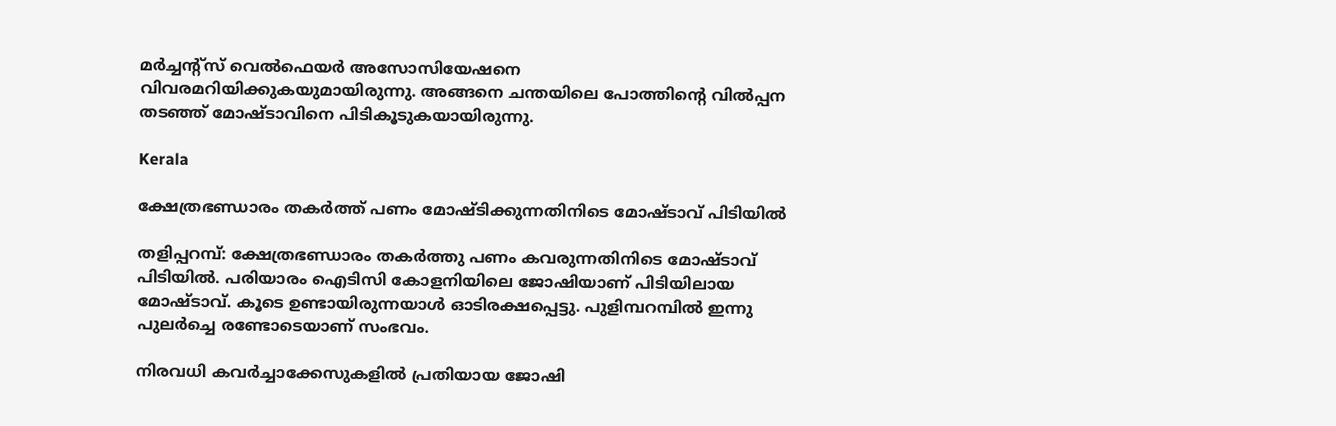മര്‍ച്ചന്‍റ്സ് വെല്‍ഫെയര്‍ അസോസിയേഷനെ വിവരമറിയിക്കുകയുമായിരുന്നു. അങ്ങനെ ചന്തയിലെ പോത്തിന്‍റെ വില്‍പ്പന തടഞ്ഞ് മോഷ്ടാവിനെ പിടികൂടുകയായിരുന്നു.

Kerala

ക്ഷേത്രഭണ്ഡാരം തകർത്ത് പണം മോഷ്‌ടിക്കുന്നതിനിടെ മോഷ്‌ടാവ് പിടിയിൽ

തളിപ്പറമ്പ്: ക്ഷേത്രഭണ്ഡാരം തകർത്തു പണം കവരുന്നതിനിടെ മോഷ്ടാവ് പിടിയില്‍. പരിയാരം ഐടിസി കോളനിയിലെ ജോഷിയാണ് പിടിയിലായ മോഷ്ടാവ്. കൂടെ ഉണ്ടായിരുന്നയാൾ ഓടിരക്ഷപ്പെട്ടു. പുളിമ്പറമ്പില്‍ ഇന്നു പുലര്‍ച്ചെ രണ്ടോടെയാണ് സംഭവം.

നിരവധി കവര്‍ച്ചാക്കേസുകളില്‍ പ്രതിയായ ജോഷി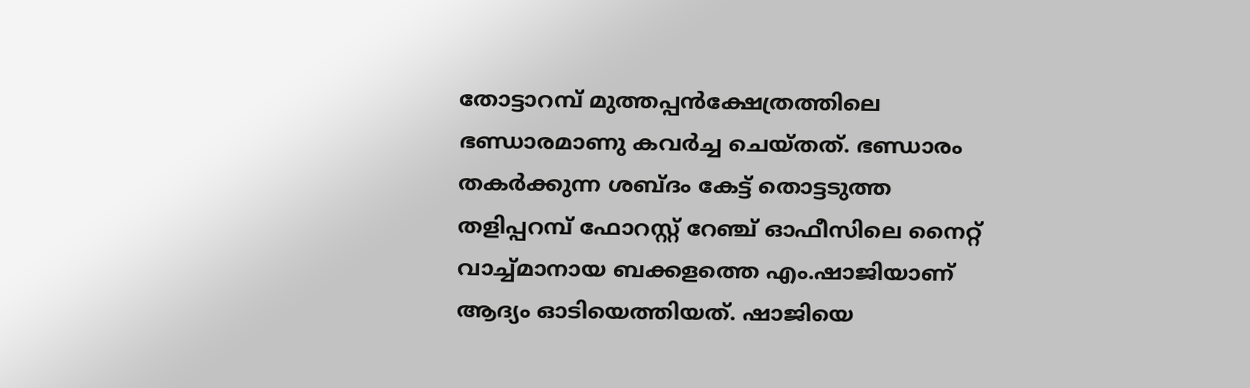തോട്ടാറമ്പ് മുത്തപ്പന്‍ക്ഷേത്രത്തിലെ ഭണ്ഡാരമാണു കവര്‍ച്ച ചെയ്തത്. ഭണ്ഡാരം തകര്‍ക്കുന്ന ശബ്ദം കേട്ട് തൊട്ടടുത്ത തളിപ്പറമ്പ് ഫോറസ്റ്റ് റേഞ്ച് ഓഫീസിലെ നൈറ്റ് വാച്ച്‌മാനായ ബക്കളത്തെ എം.ഷാജിയാണ് ആദ്യം ഓടിയെത്തിയത്. ഷാജിയെ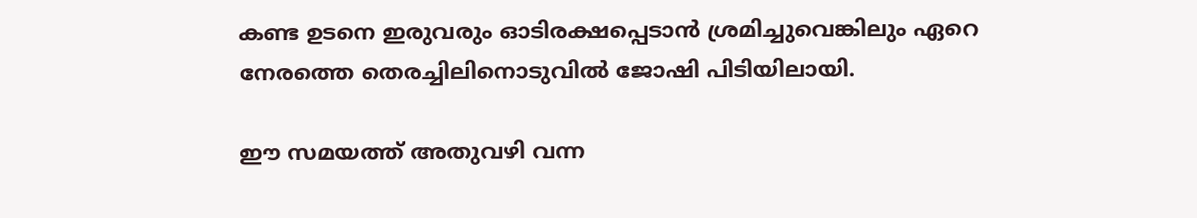കണ്ട ഉടനെ ഇരുവരും ഓടിരക്ഷപ്പെടാന്‍ ശ്രമിച്ചുവെങ്കിലും ഏറെ നേരത്തെ തെരച്ചിലിനൊടുവിൽ ജോഷി പിടിയിലായി.

ഈ സമയത്ത് അതുവഴി വന്ന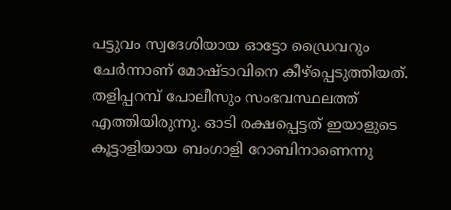പട്ടുവം സ്വദേശിയായ ഓട്ടോ ഡ്രൈവറും ചേര്‍ന്നാണ് മോഷ്ടാവിനെ കീഴ്‌പ്പെടുത്തിയത്. തളിപ്പറമ്പ് പോലീസും സംഭവസ്ഥലത്ത് എത്തിയിരുന്നു. ഓടി രക്ഷപ്പെട്ടത് ഇയാളുടെ കൂട്ടാളിയായ ബംഗാളി റോബിനാണെന്നു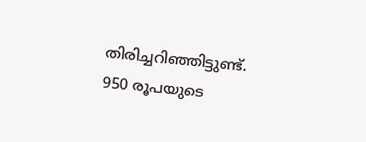തിരിച്ചറിഞ്ഞിട്ടുണ്ട്. 950 രൂപയുടെ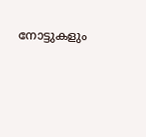നോട്ടുകളും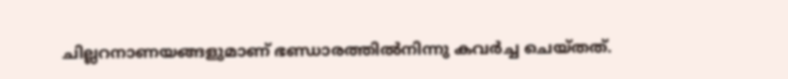ചില്ലറനാണയങ്ങളുമാണ് ഭണ്ഡാരത്തില്‍നിന്നു കവര്‍ച്ച ചെയ്തത്.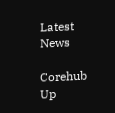Latest News

Corehub Up